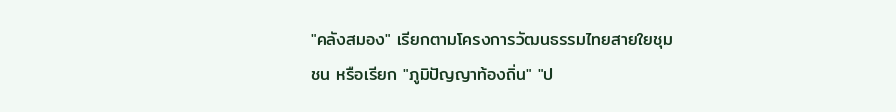"คลังสมอง" เรียกตามโครงการวัฒนธรรมไทยสายใยชุมชน หรือเรียก "ภูมิปัญญาท้องถิ่น" "ป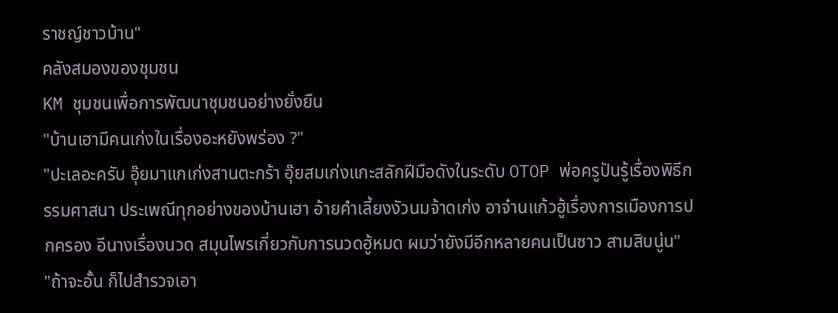ราชญ์ชาวบ้าน"
คลังสมองของชุมชน
KM ชุมชนเพื่อการพัฒนาชุมชนอย่างยั่งยืน
"บ้านเฮามีคนเก่งในเรื่องอะหยังพร่อง ?"
"ปะเลอะครับ อุ๊ยมาแกเก่งสานตะกร้า อุ๊ยสมเก่งแกะสลักฝีมือดังในระดับ OTOP พ่อครูปันรู้เรื่องพิธีกรรมศาสนา ประเพณีทุกอย่างของบ้านเฮา อ้ายคำเลี้ยงงัวนมจ้าดเก่ง อาจ๋านแก้วฮู้เรื่องการเมืองการปกครอง อีนางเรื่องนวด สมุนไพรเกี่ยวกับการนวดฮู้หมด ผมว่ายังมีอีกหลายคนเป็นซาว สามสิบนู่น"
"ถ้าจะอั้น ก็ไปสำรวจเอา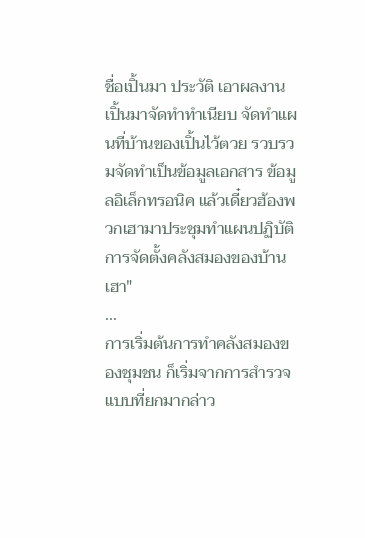ชื่อเปิ้นมา ประวัติ เอาผลงานเปิ้นมาจัดทำทำเนียบ จัดทำแผนที่บ้านของเปิ้นไว้ตวย รวบรวมจัดทำเป็นข้อมูลเอกสาร ข้อมูลอิเล็กทรอนิค แล้วเดี๋ยวฮ้องพวกเฮามาประชุมทำแผนปฏิบัติการจัดตั้งคลังสมองของบ้านเฮา"
...
การเริ่มต้นการทำคลังสมองของชุมชน ก็เริ่มจากการสำรวจแบบที่ยกมากล่าว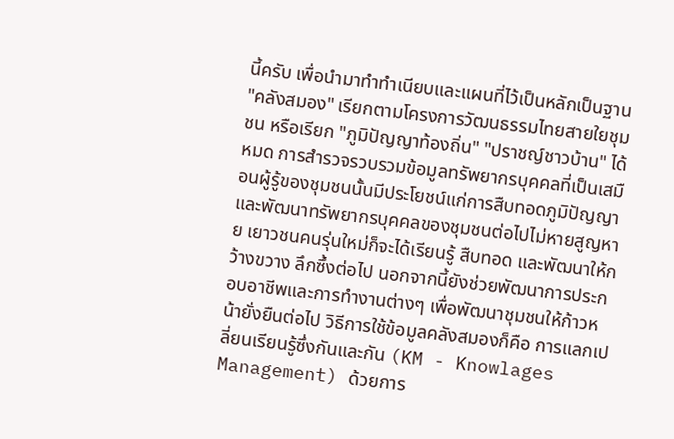นี้ครับ เพื่อนำมาทำทำเนียบและแผนที่ไว้เป็นหลักเป็นฐาน
"คลังสมอง" เรียกตามโครงการวัฒนธรรมไทยสายใยชุมชน หรือเรียก "ภูมิปัญญาท้องถิ่น" "ปราชญ์ชาวบ้าน" ได้หมด การสำรวจรวบรวมข้อมูลทรัพยากรบุคคลที่เป็นเสมือนผู้รู้ของชุมชนนั้นมีประโยชน์แก่การสืบทอดภูมิปัญญา และพัฒนาทรัพยากรบุคคลของชุมชนต่อไปไม่หายสูญหาย เยาวชนคนรุ่นใหม่ก็จะได้เรียนรู้ สืบทอด และพัฒนาให้กว้างขวาง ลึกซึ้งต่อไป นอกจากนี้ยังช่วยพัฒนาการประกอบอาชีพและการทำงานต่างๆ เพื่อพัฒนาชุมชนให้ก้าวหน้ายั่งยืนต่อไป วิธีการใช้ข้อมูลคลังสมองก็คือ การแลกเปลี่ยนเรียนรู้ซึ่งกันและกัน (KM - Knowlages Management) ด้วยการ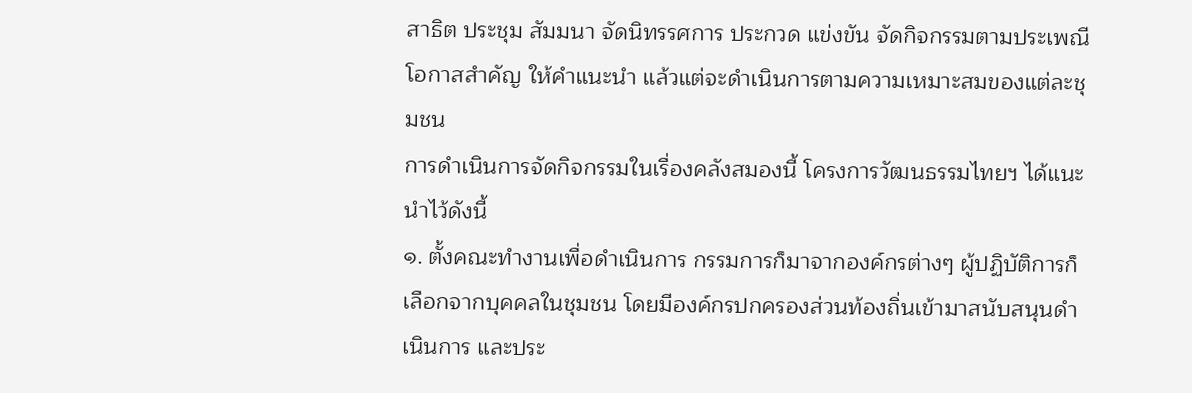สาธิต ประชุม สัมมนา จัดนิทรรศการ ประกวด แข่งขัน จัดกิจกรรมตามประเพณี โอกาสสำคัญ ให้คำแนะนำ แล้วแต่จะดำเนินการตามความเหมาะสมของแต่ละชุมชน
การดำเนินการจัดกิจกรรมในเรื่องคลังสมองนี้ โครงการวัฒนธรรมไทยฯ ได้แนะนำไว้ดังนี้
๑. ตั้งคณะทำงานเพื่อดำเนินการ กรรมการก็มาจากองค์กรต่างๆ ผู้ปฏิบัติการก็เลือกจากบุคคลในชุมชน โดยมีองค์กรปกครองส่วนท้องถิ่นเข้ามาสนับสนุนดำเนินการ และประ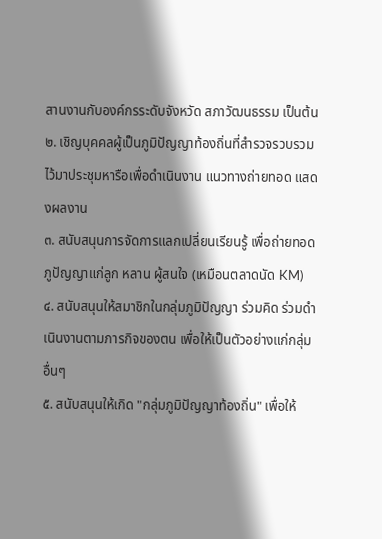สานงานกับองค์กรระดับจังหวัด สภาวัฒนธรรม เป็นต้น
๒. เชิญบุคคลผู้เป็นภูมิปัญญาท้องถิ่นที่สำรวจรวบรวมไว้มาประชุมหารือเพื่อดำเนินงาน แนวทางถ่ายทอด แสดงผลงาน
๓. สนับสนุนการจัดการแลกเปลี่ยนเรียนรู้ เพื่อถ่ายทอดภูปัญญาแก่ลูก หลาน ผู้สนใจ (เหมือนตลาดนัด KM)
๔. สนับสนุนให้สมาชิกในกลุ่มภูมิปัญญา ร่วมคิด ร่วมดำเนินงานตามภารกิจของตน เพื่อให้เป็นตัวอย่างแก่กลุ่มอื่นๆ
๕. สนับสนุนให้เกิด "กลุ่มภูมิปัญญาท้องถิ่น" เพื่อให้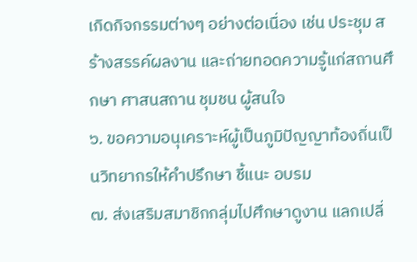เกิดกิจกรรมต่างๆ อย่างต่อเนื่อง เช่น ประชุม สร้างสรรค์ผลงาน และถ่ายทอดความรู้แก่สถานศึกษา ศาสนสถาน ชุมชน ผู้สนใจ
๖. ขอความอนุเคราะห์ผู้เป็นภูมิปัญญาท้องถิ่นเป็นวิทยากรให้คำปรึกษา ชี้แนะ อบรม
๗. ส่งเสริมสมาชิกกลุ่มไปศึกษาดูงาน แลกเปลี่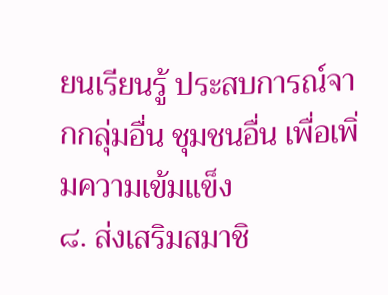ยนเรียนรู้ ประสบการณ์จากกลุ่มอื่น ชุมชนอื่น เพื่อเพิ่มความเข้มแข็ง
๘. ส่งเสริมสมาชิ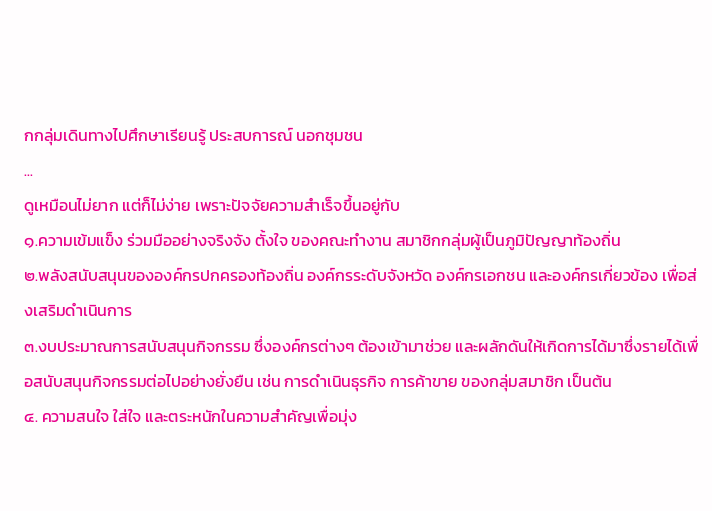กกลุ่มเดินทางไปศึกษาเรียนรู้ ประสบการณ์ นอกชุมชน
...
ดูเหมือนไม่ยาก แต่ก็ไม่ง่าย เพราะปัจจัยความสำเร็จขึ้นอยู่กับ
๑.ความเข้มแข็ง ร่วมมืออย่างจริงจัง ตั้งใจ ของคณะทำงาน สมาชิกกลุ่มผู้เป็นภูมิปัญญาท้องถิ่น
๒.พลังสนับสนุนขององค์กรปกครองท้องถิ่น องค์กรระดับจังหวัด องค์กรเอกชน และองค์กรเกี่ยวข้อง เพื่อส่งเสริมดำเนินการ
๓.งบประมาณการสนับสนุนกิจกรรม ซึ่งองค์กรต่างๆ ต้องเข้ามาช่วย และผลักดันให้เกิดการได้มาซึ่งรายได้เพื่อสนับสนุนกิจกรรมต่อไปอย่างยั่งยืน เช่น การดำเนินธุรกิจ การค้าขาย ของกลุ่มสมาชิก เป็นต้น
๔. ความสนใจ ใส่ใจ และตระหนักในความสำคัญเพื่อมุ่ง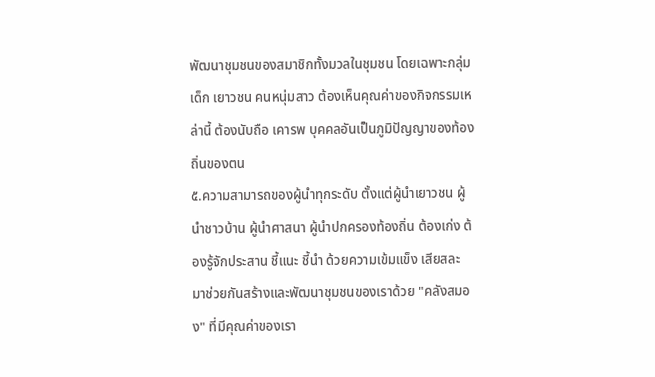พัฒนาชุมชนของสมาชิกทั้งมวลในชุมชน โดยเฉพาะกลุ่มเด็ก เยาวชน คนหนุ่มสาว ต้องเห็นคุณค่าของกิจกรรมเหล่านี้ ต้องนับถือ เคารพ บุคคลอันเป็นภูมิปัญญาของท้องถิ่นของตน
๕.ความสามารถของผู้นำทุกระดับ ตั้งแต่ผู้นำเยาวชน ผู้นำชาวบ้าน ผู้นำศาสนา ผู้นำปกครองท้องถิ่น ต้องเก่ง ต้องรู้จักประสาน ชี้แนะ ชี้นำ ด้วยความเข้มแข็ง เสียสละ
มาช่วยกันสร้างและพัฒนาชุมชนของเราด้วย "คลังสมอง" ที่มีคุณค่าของเรา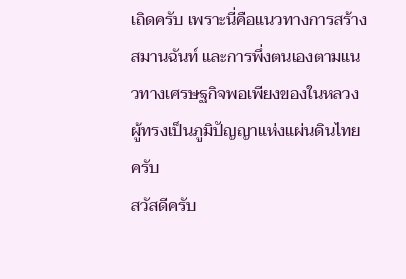เถิดครับ เพราะนี่คือแนวทางการสร้างสมานฉันท์ และการพึ่งตนเองตามแนวทางเศรษฐกิจพอเพียงของในหลวงผู้ทรงเป็นภูมิปัญญาแห่งแผ่นดินไทยครับ
สวัสดีครับ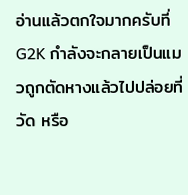อ่านแล้วตกใจมากครับที่ G2K กำลังจะกลายเป็นแมวถูกตัดหางแล้วไปปล่อยที่วัด หรือ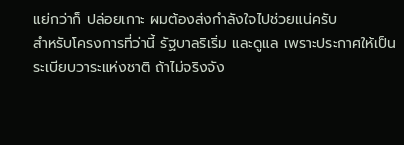แย่กว่าก็ ปล่อยเกาะ ผมต้องส่งกำลังใจไปช่วยแน่ครับ
สำหรับโครงการที่ว่านี้ รัฐบาลริเริ่ม และดูแล เพราะประกาศให้เป็นระเบียบวาระแห่งชาติ ถ้าไม่จริงจัง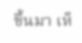ขึ้นมา เห็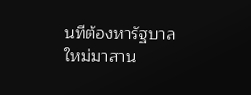นทีต้องหารัฐบาลใหม่มาสาน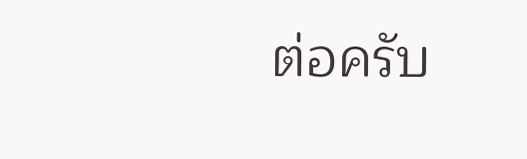ต่อครับ